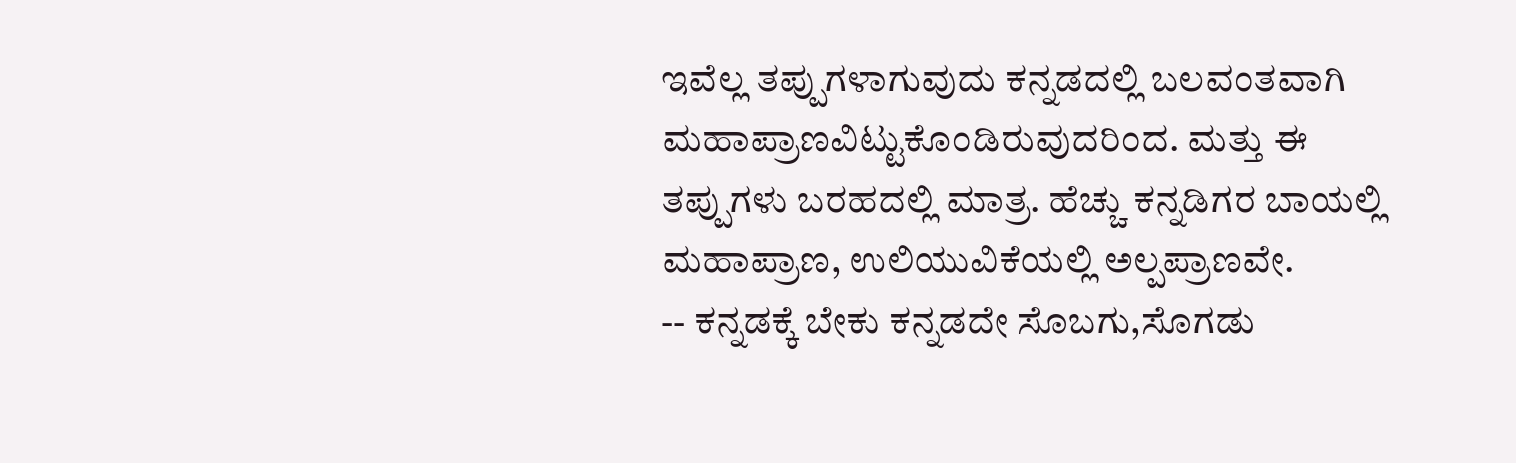ಇವೆಲ್ಲ ತಪ್ಪುಗಳಾಗುವುದು ಕನ್ನಡದಲ್ಲಿ ಬಲವಂತವಾಗಿ ಮಹಾಪ್ರಾಣವಿಟ್ಟುಕೊಂಡಿರುವುದರಿಂದ. ಮತ್ತು ಈ ತಪ್ಪುಗಳು ಬರಹದಲ್ಲಿ ಮಾತ್ರ. ಹೆಚ್ಚು ಕನ್ನಡಿಗರ ಬಾಯಲ್ಲಿ ಮಹಾಪ್ರಾಣ, ಉಲಿಯುವಿಕೆಯಲ್ಲಿ ಅಲ್ಪಪ್ರಾಣವೇ.
-- ಕನ್ನಡಕ್ಕೆ ಬೇಕು ಕನ್ನಡದೇ ಸೊಬಗು,ಸೊಗಡು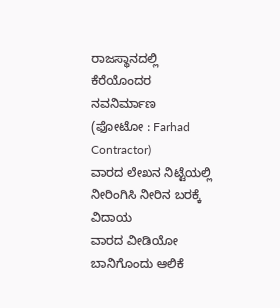ರಾಜಸ್ಥಾನದಲ್ಲಿ ಕೆರೆಯೊಂದರ ನವನಿರ್ಮಾಣ
(ಫೋಟೋ : Farhad Contractor)
ವಾರದ ಲೇಖನ ನಿಟ್ಟೆಯಲ್ಲಿ ನೀರಿಂಗಿಸಿ ನೀರಿನ ಬರಕ್ಕೆ ವಿದಾಯ
ವಾರದ ವೀಡಿಯೋ ಬಾನಿಗೊಂದು ಆಲಿಕೆ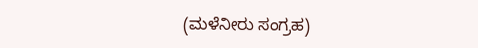(ಮಳೆನೀರು ಸಂಗ್ರಹ)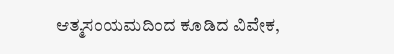ಆತ್ಮಸಂಯಮದಿಂದ ಕೂಡಿದ ವಿವೇಕ,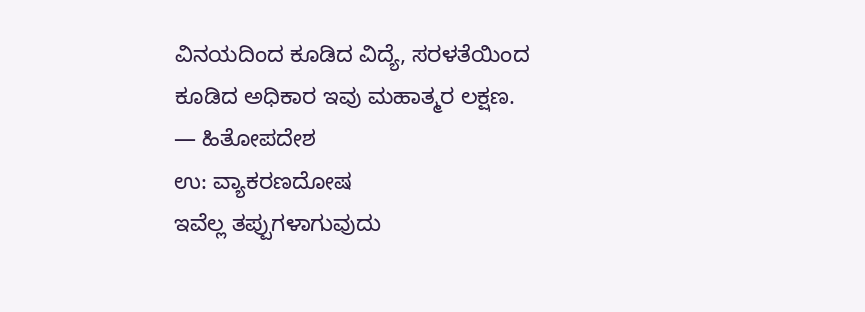ವಿನಯದಿಂದ ಕೂಡಿದ ವಿದ್ಯೆ, ಸರಳತೆಯಿಂದ ಕೂಡಿದ ಅಧಿಕಾರ ಇವು ಮಹಾತ್ಮರ ಲಕ್ಷಣ.
— ಹಿತೋಪದೇಶ
ಉ: ವ್ಯಾಕರಣದೋಷ
ಇವೆಲ್ಲ ತಪ್ಪುಗಳಾಗುವುದು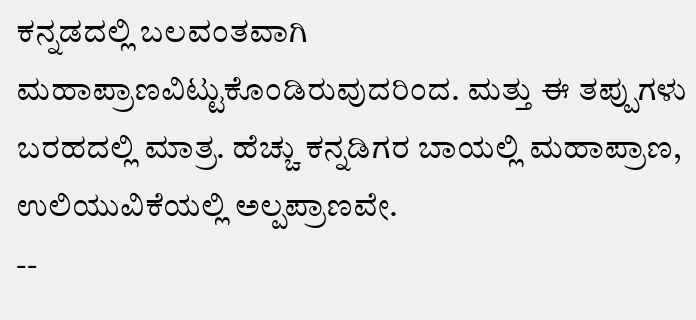ಕನ್ನಡದಲ್ಲಿ ಬಲವಂತವಾಗಿ ಮಹಾಪ್ರಾಣವಿಟ್ಟುಕೊಂಡಿರುವುದರಿಂದ. ಮತ್ತು ಈ ತಪ್ಪುಗಳು ಬರಹದಲ್ಲಿ ಮಾತ್ರ. ಹೆಚ್ಚು ಕನ್ನಡಿಗರ ಬಾಯಲ್ಲಿ ಮಹಾಪ್ರಾಣ, ಉಲಿಯುವಿಕೆಯಲ್ಲಿ ಅಲ್ಪಪ್ರಾಣವೇ.
--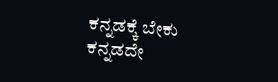ಕನ್ನಡಕ್ಕೆ ಬೇಕು ಕನ್ನಡದೇ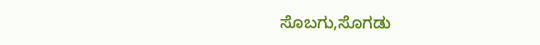ಸೊಬಗು,ಸೊಗಡು